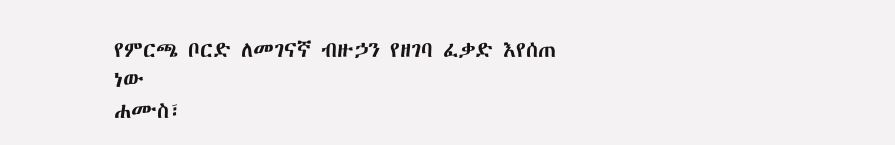የምርጫ ቦርድ ለመገናኛ ብዙኃን የዘገባ ፈቃድ እየሰጠ ነው
ሐሙስ፣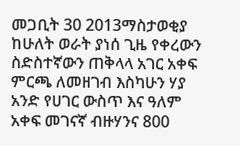መጋቢት 30 2013ማስታወቂያ
ከሁለት ወራት ያነሰ ጊዜ የቀረውን ስድስተኛውን ጠቅላላ አገር አቀፍ ምርጫ ለመዘገብ እስካሁን ሃያ አንድ የሀገር ውስጥ እና ዓለም አቀፍ መገናኛ ብዙሃንና 800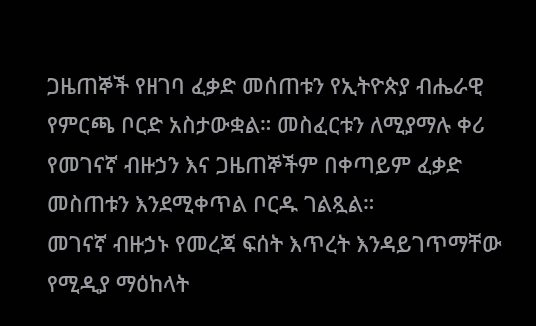ጋዜጠኞች የዘገባ ፈቃድ መሰጠቱን የኢትዮጵያ ብሔራዊ የምርጫ ቦርድ አስታውቋል። መስፈርቱን ለሚያማሉ ቀሪ የመገናኛ ብዙኃን እና ጋዜጠኞችም በቀጣይም ፈቃድ መስጠቱን እንደሚቀጥል ቦርዱ ገልጿል።
መገናኛ ብዙኃኑ የመረጃ ፍሰት እጥረት እንዳይገጥማቸው የሚዲያ ማዕከላት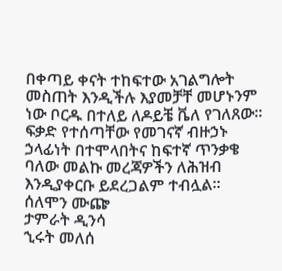በቀጣይ ቀናት ተከፍተው አገልግሎት መስጠት እንዲችሉ እያመቻቸ መሆኑንም ነው ቦርዱ በተለይ ለዶይቼ ቬለ የገለጸው። ፍቃድ የተሰጣቸው የመገናኛ ብዙኃኑ ኃላፊነት በተሞላበትና ከፍተኛ ጥንቃቄ ባለው መልኩ መረጃዎችን ለሕዝብ እንዲያቀርቡ ይደረጋልም ተብሏል።
ሰለሞን ሙጬ
ታምራት ዲንሳ
ኂሩት መለሰ